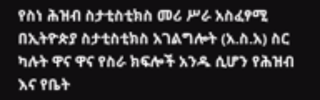የስነ ሕዝብ ስታቲስቲክስ መሪ ሥራ አስፈፃሚ በኢትዮጵያ ስታቲስቲክስ አገልግሎት (አ.ስ.አ) ስር ካሉት ዋና ዋና የስራ ክፍሎች አንዱ ሲሆን የሕዝብ እና የቤት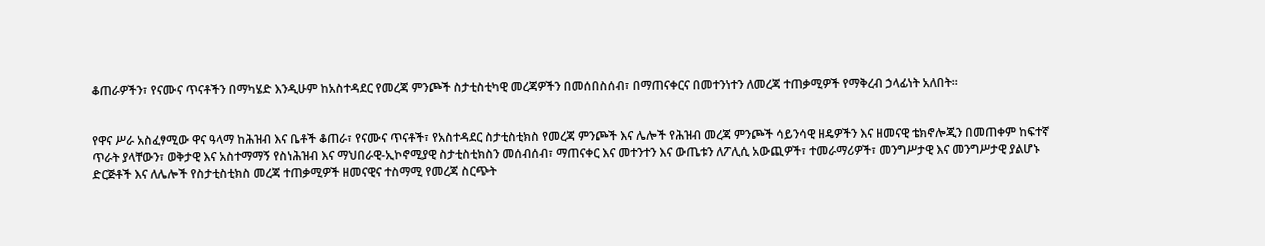ቆጠራዎችን፣ የናሙና ጥናቶችን በማካሄድ እንዲሁም ከአስተዳደር የመረጃ ምንጮች ስታቲስቲካዊ መረጃዎችን በመሰበስሰብ፣ በማጠናቀርና በመተንነተን ለመረጃ ተጠቃሚዎች የማቅረብ ኃላፊነት አለበት።


የዋና ሥራ አስፈፃሚው ዋና ዓላማ ከሕዝብ እና ቤቶች ቆጠራ፣ የናሙና ጥናቶች፣ የአስተዳደር ስታቲስቲክስ የመረጃ ምንጮች እና ሌሎች የሕዝብ መረጃ ምንጮች ሳይንሳዊ ዘዴዎችን እና ዘመናዊ ቴክኖሎጂን በመጠቀም ከፍተኛ ጥራት ያላቸውን፣ ወቅታዊ እና አስተማማኝ የስነሕዝብ እና ማህበራዊ-ኢኮኖሚያዊ ስታቲስቲክስን መሰብሰብ፣ ማጠናቀር እና መተንተን እና ውጤቱን ለፖሊሲ አውጪዎች፣ ተመራማሪዎች፣ መንግሥታዊ እና መንግሥታዊ ያልሆኑ ድርጅቶች እና ለሌሎች የስታቲስቲክስ መረጃ ተጠቃሚዎች ዘመናዊና ተስማሚ የመረጃ ስርጭት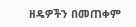ዘዴዎችን በመጠቀም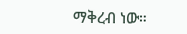ማቅረብ ነው።